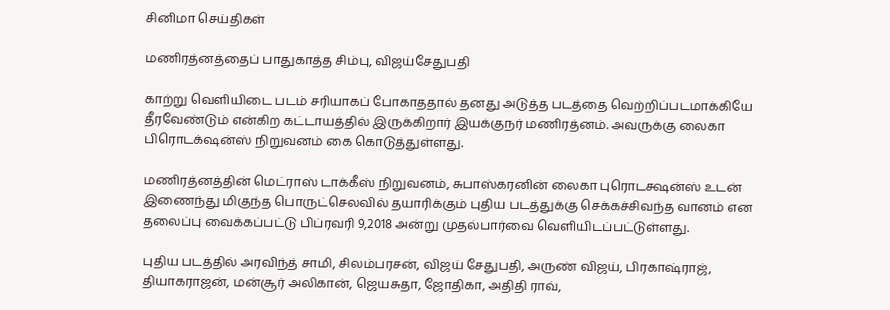சினிமா செய்திகள்

மணிரத்னத்தைப் பாதுகாத்த சிம்பு, விஜய்சேதுபதி

காற்று வெளியிடை படம் சரியாகப் போகாததால் தனது அடுத்த படத்தை வெற்றிப்படமாக்கியே தீரவேண்டும் என்கிற கட்டாயத்தில் இருக்கிறார் இயக்குநர் மணிரத்னம். அவருக்கு லைகா பிரொடக்‌ஷன்ஸ் நிறுவனம் கை கொடுத்துள்ளது.

மணிரத்னத்தின் மெட்ராஸ் டாக்கீஸ் நிறுவனம், சுபாஸ்கரனின் லைகா புரொடக்ஷன்ஸ் உடன் இணைந்து மிகுந்த பொருட்செலவில் தயாரிக்கும் புதிய படத்துக்கு செக்கச்சிவந்த வானம் என தலைப்பு வைக்கப்பட்டு பிப்ரவரி 9,2018 அன்று முதல்பார்வை வெளியிடப்பட்டுள்ளது.

புதிய படத்தில் அரவிந்த் சாமி, சிலம்பரசன், விஜய் சேதுபதி, அருண் விஜய், பிரகாஷ்ராஜ், தியாகராஜன், மன்சூர் அலிகான், ஜெயசுதா, ஜோதிகா, அதிதி ராவ்,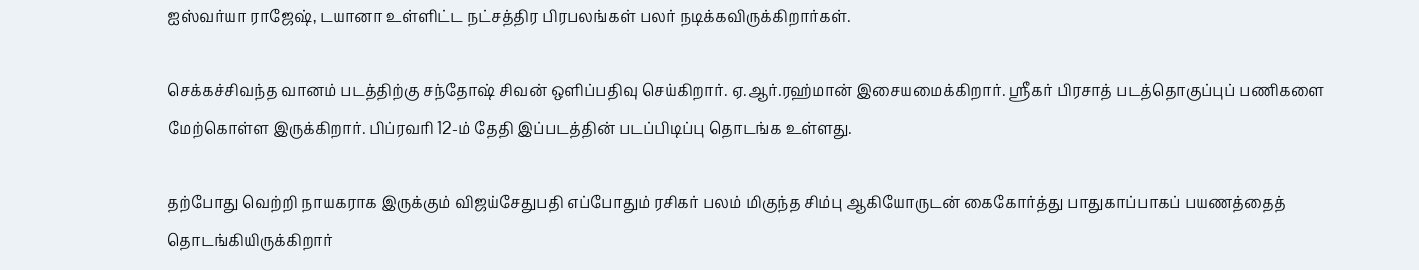ஐஸ்வர்யா ராஜேஷ், டயானா உள்ளிட்ட நட்சத்திர பிரபலங்கள் பலர் நடிக்கவிருக்கிறார்கள்.

செக்கச்சிவந்த வானம் படத்திற்கு சந்தோஷ் சிவன் ஒளிப்பதிவு செய்கிறார். ஏ.ஆர்.ரஹ்மான் இசையமைக்கிறார். ஸ்ரீகர் பிரசாத் படத்தொகுப்புப் பணிகளை மேற்கொள்ள இருக்கிறார். பிப்ரவரி 12-ம் தேதி இப்படத்தின் படப்பிடிப்பு தொடங்க உள்ளது.

தற்போது வெற்றி நாயகராக இருக்கும் விஜய்சேதுபதி எப்போதும் ரசிகர் பலம் மிகுந்த சிம்பு ஆகியோருடன் கைகோர்த்து பாதுகாப்பாகப் பயணத்தைத் தொடங்கியிருக்கிறார்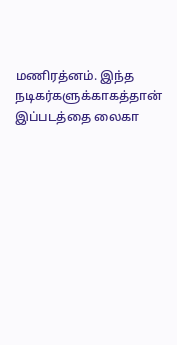மணிரத்னம். இந்த நடிகர்களுக்காகத்தான் இப்படத்தை லைகா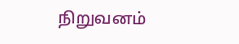நிறுவனம்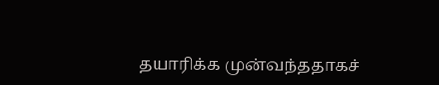தயாரிக்க முன்வந்ததாகச்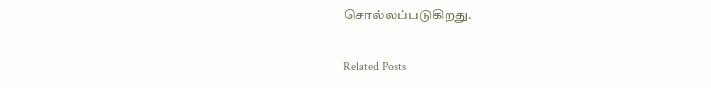சொல்லப்படுகிறது.

Related Posts